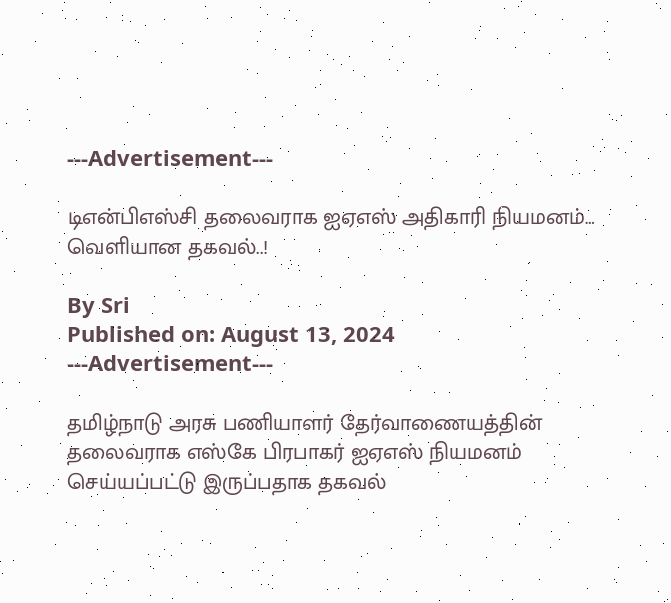---Advertisement---

டிஎன்பிஎஸ்சி தலைவராக ஐஏஎஸ் அதிகாரி நியமனம்… வெளியான தகவல்..!

By Sri
Published on: August 13, 2024
---Advertisement---

தமிழ்நாடு அரசு பணியாளர் தேர்வாணையத்தின் தலைவராக எஸ்கே பிரபாகர் ஐஏஎஸ் நியமனம் செய்யப்பட்டு இருப்பதாக தகவல்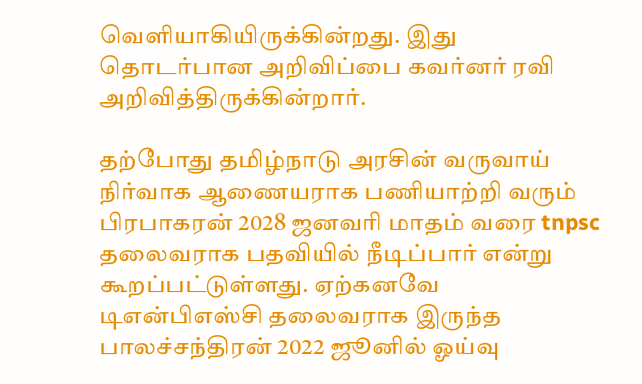வெளியாகியிருக்கின்றது. இது தொடர்பான அறிவிப்பை கவர்னர் ரவி அறிவித்திருக்கின்றார்.

தற்போது தமிழ்நாடு அரசின் வருவாய் நிர்வாக ஆணையராக பணியாற்றி வரும் பிரபாகரன் 2028 ஜனவரி மாதம் வரை tnpsc தலைவராக பதவியில் நீடிப்பார் என்று கூறப்பட்டுள்ளது. ஏற்கனவே டிஎன்பிஎஸ்சி தலைவராக இருந்த பாலச்சந்திரன் 2022 ஜூனில் ஓய்வு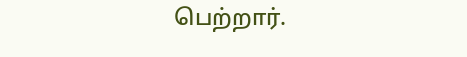பெற்றார்.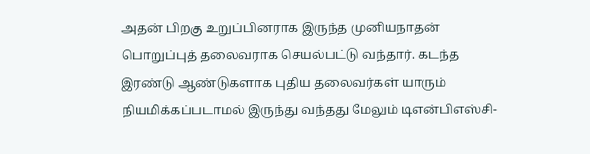அதன் பிறகு உறுப்பினராக இருந்த முனியநாதன் பொறுப்புத் தலைவராக செயல்பட்டு வந்தார். கடந்த இரண்டு ஆண்டுகளாக புதிய தலைவர்கள் யாரும் நியமிக்கப்படாமல் இருந்து வந்தது மேலும் டிஎன்பிஎஸ்சி-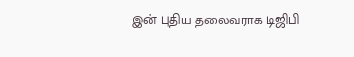இன் புதிய தலைவராக டிஜிபி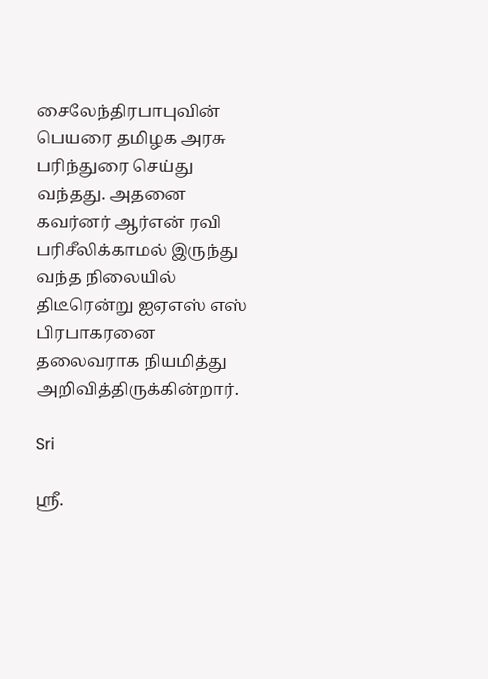சைலேந்திரபாபுவின் பெயரை தமிழக அரசு பரிந்துரை செய்து வந்தது. அதனை கவர்னர் ஆர்என் ரவி பரிசீலிக்காமல் இருந்து வந்த நிலையில் திடீரென்று ஐஏஎஸ் எஸ் பிரபாகரனை தலைவராக நியமித்து அறிவித்திருக்கின்றார்.

Sri

ஸ்ரீ.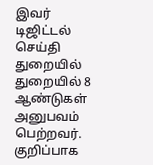இவர் டிஜிட்டல் செய்தி துறையில் துறையில் 8 ஆண்டுகள் அனுபவம் பெற்றவர். குறிப்பாக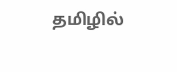தமிழில்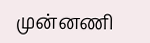முன்னணி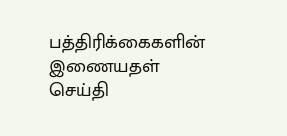பத்திரிக்கைகளின் இணையதள் செய்தி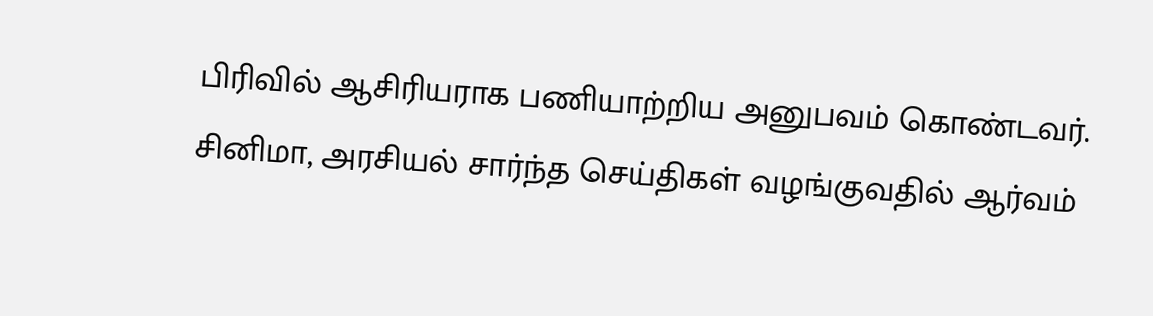பிரிவில் ஆசிரியராக பணியாற்றிய அனுபவம் கொண்டவர். சினிமா, அரசியல் சார்ந்த செய்திகள் வழங்குவதில் ஆர்வம்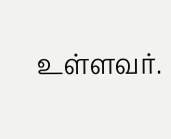உள்ளவர்.